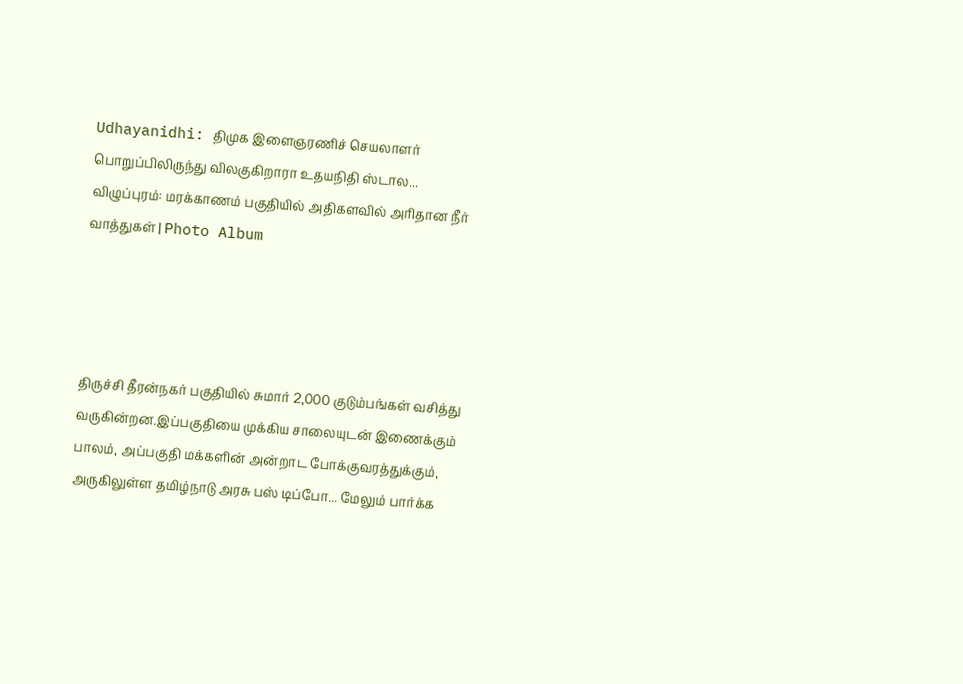Udhayanidhi: திமுக இளைஞரணிச் செயலாளர் பொறுப்பிலிருந்து விலகுகிறாரா உதயநிதி ஸ்டால...
விழுப்புரம்: மரக்காணம் பகுதியில் அதிகளவில் அரிதான நீர் வாத்துகள் | Photo Album




திருச்சி தீரன்நகர் பகுதியில் சுமார் 2,000 குடும்பங்கள் வசித்து வருகின்றன.இப்பகுதியை முக்கிய சாலையுடன் இணைக்கும் பாலம், அப்பகுதி மக்களின் அன்றாட போக்குவரத்துக்கும், அருகிலுள்ள தமிழ்நாடு அரசு பஸ் டிப்போ... மேலும் பார்க்க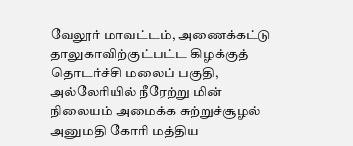வேலூர் மாவட்டம், அணைக்கட்டு தாலுகாவிற்குட்பட்ட கிழக்குத் தொடர்ச்சி மலைப் பகுதி, அல்லேரியில் நீரேற்று மின் நிலையம் அமைக்க சுற்றுச்சூழல் அனுமதி கோரி மத்திய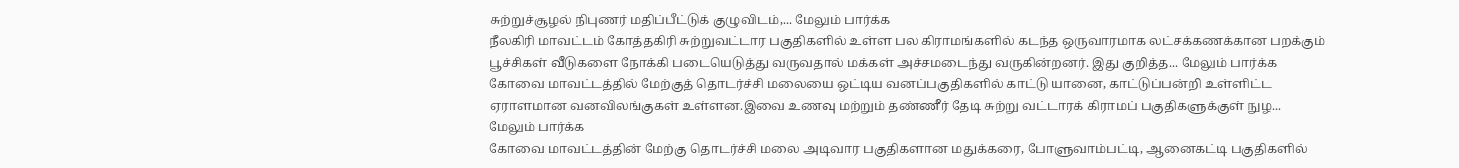சுற்றுச்சூழல் நிபுணர் மதிப்பீட்டுக் குழுவிடம்,... மேலும் பார்க்க
நீலகிரி மாவட்டம் கோத்தகிரி சுற்றுவட்டார பகுதிகளில் உள்ள பல கிராமங்களில் கடந்த ஒருவாரமாக லட்சக்கணக்கான பறக்கும் பூச்சிகள் வீடுகளை நோக்கி படையெடுத்து வருவதால் மக்கள் அச்சமடைந்து வருகின்றனர். இது குறித்த... மேலும் பார்க்க
கோவை மாவட்டத்தில் மேற்குத் தொடர்ச்சி மலையை ஒட்டிய வனப்பகுதிகளில் காட்டு யானை, காட்டுப்பன்றி உள்ளிட்ட ஏராளமான வனவிலங்குகள் உள்ளன.இவை உணவு மற்றும் தண்ணீர் தேடி சுற்று வட்டாரக் கிராமப் பகுதிகளுக்குள் நுழ... மேலும் பார்க்க
கோவை மாவட்டத்தின் மேற்கு தொடர்ச்சி மலை அடிவார பகுதிகளான மதுக்கரை, போளுவாம்பட்டி, ஆனைகட்டி பகுதிகளில்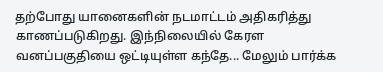தற்போது யானைகளின் நடமாட்டம் அதிகரித்து காணப்படுகிறது. இந்நிலையில் கேரள வனப்பகுதியை ஒட்டியுள்ள கந்தே... மேலும் பார்க்க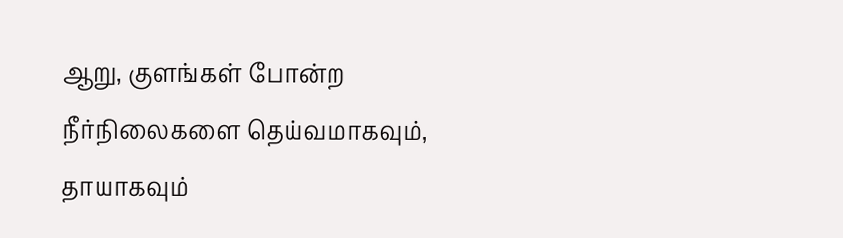ஆறு, குளங்கள் போன்ற நீர்நிலைகளை தெய்வமாகவும், தாயாகவும்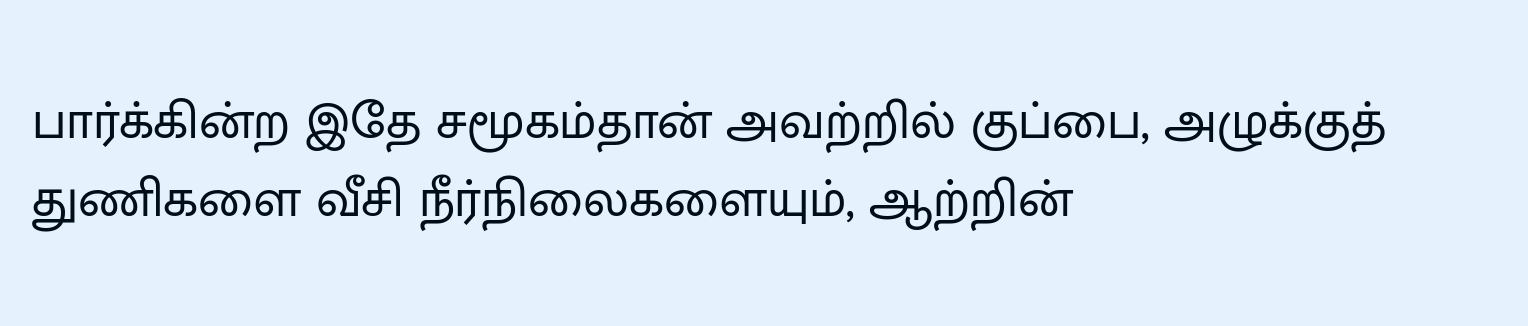பார்க்கின்ற இதே சமூகம்தான் அவற்றில் குப்பை, அழுக்குத் துணிகளை வீசி நீர்நிலைகளையும், ஆற்றின்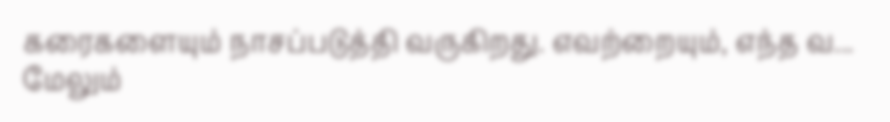கரைகளையும் நாசப்படுத்தி வருகிறது. எவற்றையும், எந்த வ... மேலும்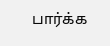பார்க்க